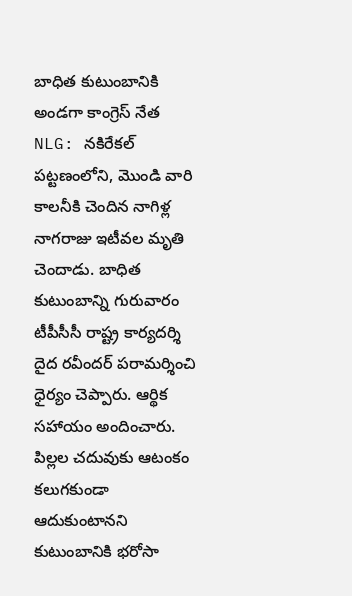బాధిత కుటుంబానికి అండగా కాంగ్రెస్ నేత
NLG: నకిరేకల్ పట్టణంలోని, మొండి వారి కాలనీకి చెందిన నాగిళ్ల నాగరాజు ఇటీవల మృతి చెందాడు. బాధిత కుటుంబాన్ని గురువారం టీపీసీసీ రాష్ట్ర కార్యదర్శి దైద రవీందర్ పరామర్శించి ధైర్యం చెప్పారు. ఆర్థిక సహాయం అందించారు. పిల్లల చదువుకు ఆటంకం కలుగకుండా ఆదుకుంటానని కుటుంబానికి భరోసా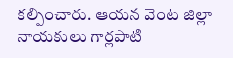కల్పించారు. ఆయన వెంట జిల్లా నాయకులు గార్లపాటి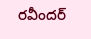రవీందర్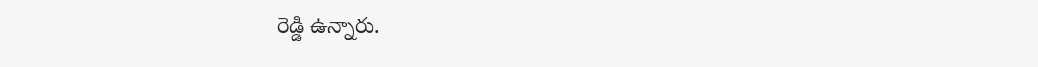రెడ్డి ఉన్నారు.